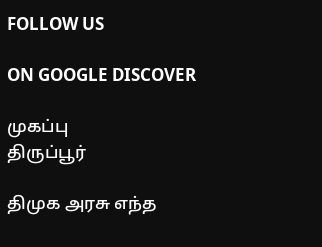FOLLOW US

ON GOOGLE DISCOVER

முகப்பு
திருப்பூர்

திமுக அரசு எந்த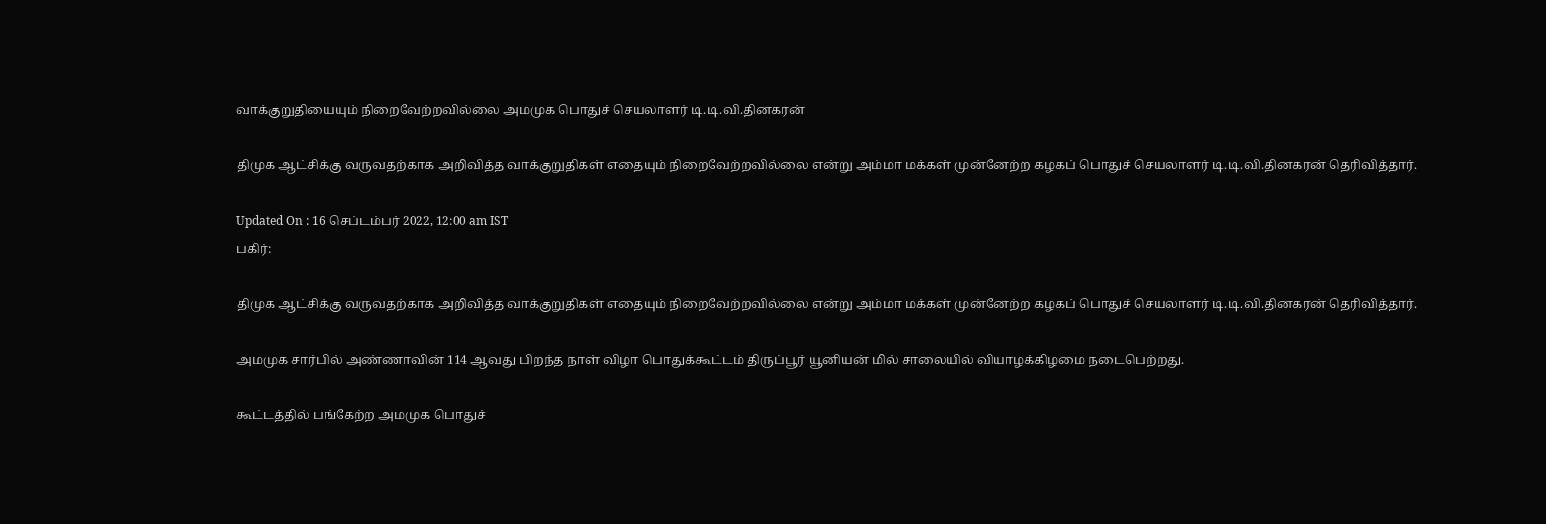வாக்குறுதியையும் நிறைவேற்றவில்லை அமமுக பொதுச் செயலாளர் டி.டி.வி.தினகரன்

திமுக ஆட்சிக்கு வருவதற்காக அறிவித்த வாக்குறுதிகள் எதையும் நிறைவேற்றவில்லை என்று அம்மா மக்கள் முன்னேற்ற கழகப் பொதுச் செயலாளர் டி.டி.வி.தினகரன் தெரிவித்தார்.

Updated On : 16 செப்டம்பர் 2022, 12:00 am IST
பகிர்:

திமுக ஆட்சிக்கு வருவதற்காக அறிவித்த வாக்குறுதிகள் எதையும் நிறைவேற்றவில்லை என்று அம்மா மக்கள் முன்னேற்ற கழகப் பொதுச் செயலாளர் டி.டி.வி.தினகரன் தெரிவித்தார்.

அமமுக சார்பில் அண்ணாவின் 114 ஆவது பிறந்த நாள் விழா பொதுக்கூட்டம் திருப்பூர் யூனியன் மில் சாலையில் வியாழக்கிழமை நடைபெற்றது.

கூட்டத்தில் பங்கேற்ற அமமுக பொதுச்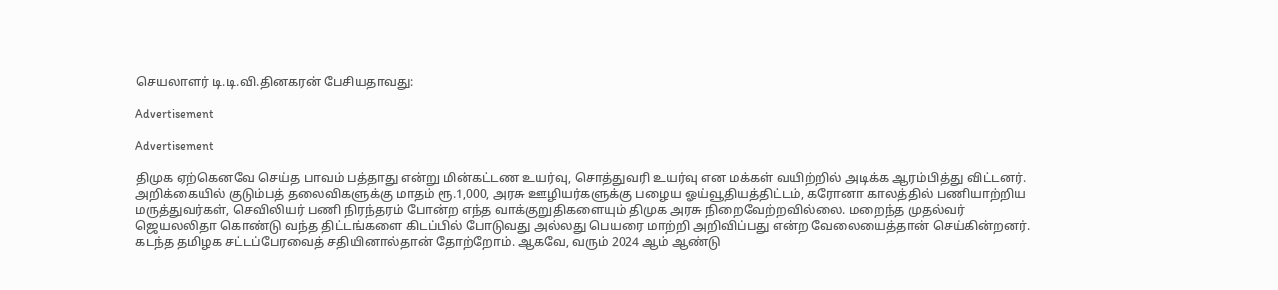செயலாளர் டி.டி.வி.தினகரன் பேசியதாவது:

Advertisement

Advertisement

திமுக ஏற்கெனவே செய்த பாவம் பத்தாது என்று மின்கட்டண உயர்வு, சொத்துவரி உயர்வு என மக்கள் வயிற்றில் அடிக்க ஆரம்பித்து விட்டனர். அறிக்கையில் குடும்பத் தலைவிகளுக்கு மாதம் ரூ.1,000, அரசு ஊழியர்களுக்கு பழைய ஓய்வூதியத்திட்டம், கரோனா காலத்தில் பணியாற்றிய மருத்துவர்கள், செவிலியர் பணி நிரந்தரம் போன்ற எந்த வாக்குறுதிகளையும் திமுக அரசு நிறைவேற்றவில்லை. மறைந்த முதல்வர் ஜெயலலிதா கொண்டு வந்த திட்டங்களை கிடப்பில் போடுவது அல்லது பெயரை மாற்றி அறிவிப்பது என்ற வேலையைத்தான் செய்கின்றனர். கடந்த தமிழக சட்டப்பேரவைத் சதியினால்தான் தோற்றோம். ஆகவே, வரும் 2024 ஆம் ஆண்டு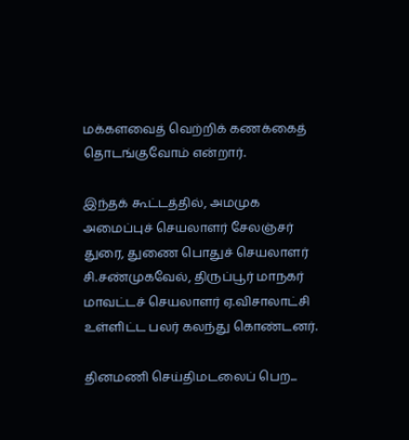மக்களவைத் வெற்றிக் கணக்கைத் தொடங்குவோம் என்றார்.

இந்தக் கூட்டத்தில், அமமுக அமைப்புச் செயலாளர் சேலஞ்சர் துரை, துணை பொதுச் செயலாளர் சி.சண்முகவேல், திருப்பூர் மாநகர் மாவட்டச் செயலாளர் ஏ.விசாலாட்சி உள்ளிட்ட பலர் கலந்து கொண்டனர்.

தினமணி செய்திமடலைப் பெற...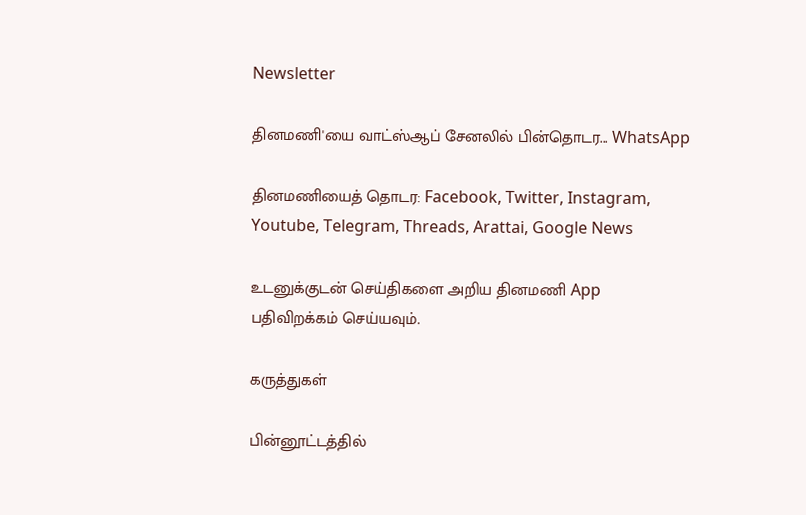Newsletter

தினமணி'யை வாட்ஸ்ஆப் சேனலில் பின்தொடர... WhatsApp

தினமணியைத் தொடர: Facebook, Twitter, Instagram, Youtube, Telegram, Threads, Arattai, Google News

உடனுக்குடன் செய்திகளை அறிய தினமணி App பதிவிறக்கம் செய்யவும்.

கருத்துகள்

பின்னூட்டத்தில்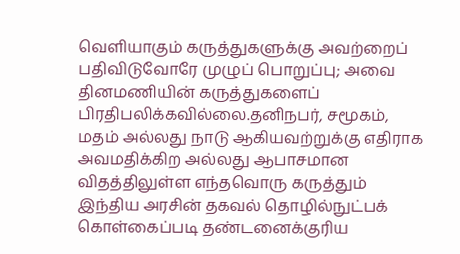வெளியாகும் கருத்துகளுக்கு அவற்றைப் பதிவிடுவோரே முழுப் பொறுப்பு; அவை தினமணியின் கருத்துகளைப் பிரதிபலிக்கவில்லை.தனிநபர், சமூகம், மதம் அல்லது நாடு ஆகியவற்றுக்கு எதிராக அவமதிக்கிற அல்லது ஆபாசமான விதத்திலுள்ள எந்தவொரு கருத்தும் இந்திய அரசின் தகவல் தொழில்நுட்பக் கொள்கைப்படி தண்டனைக்குரிய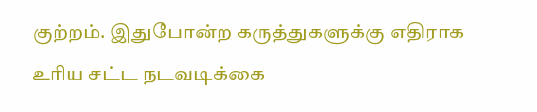குற்றம். இதுபோன்ற கருத்துகளுக்கு எதிராக உரிய சட்ட நடவடிக்கை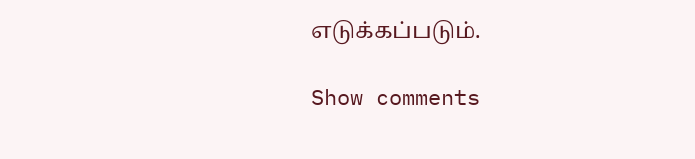எடுக்கப்படும்.

Show comments